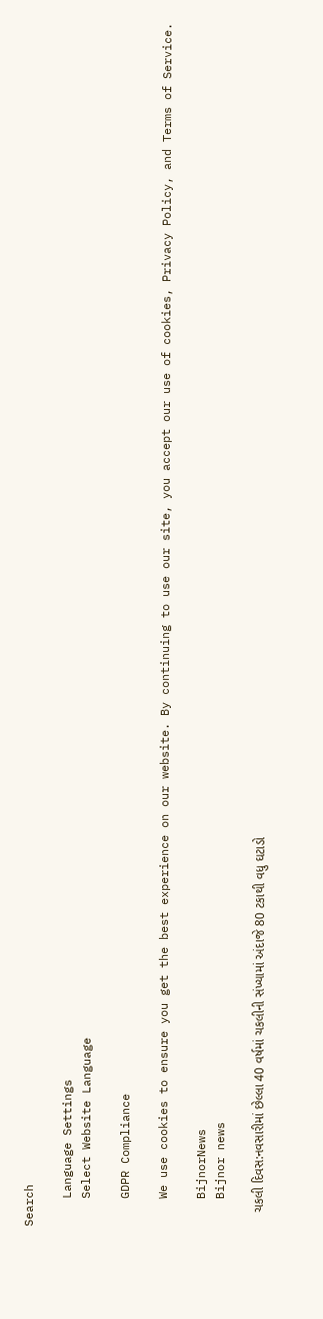Search

    Language Settings
    Select Website Language

    GDPR Compliance

    We use cookies to ensure you get the best experience on our website. By continuing to use our site, you accept our use of cookies, Privacy Policy, and Terms of Service.

    BijnorNews
    Bijnor news

    ચકલી દિવસ:નવસારીમાં છેલ્લા 40 વર્ષમાં ચકલીની સંખ્યામાં અંદાજે 80 ટકાથી વધુ ઘટાડો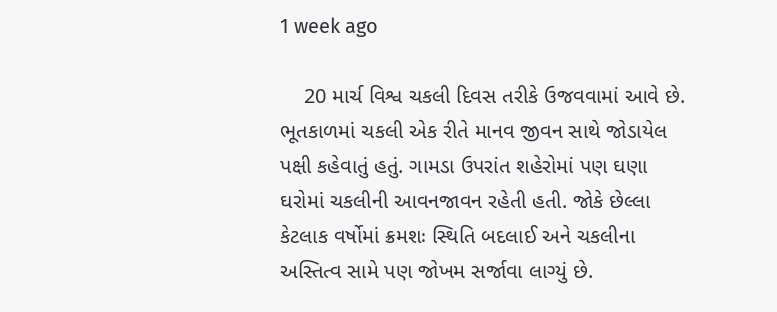1 week ago

    20 માર્ચ વિશ્વ ચકલી દિવસ તરીકે ઉજવવામાં આવે છે. ભૂતકાળમાં ચકલી એક રીતે માનવ જીવન સાથે જોડાયેલ પક્ષી કહેવાતું હતું. ગામડા ઉપરાંત શહેરોમાં પણ ઘણા ઘરોમાં ચકલીની આવનજાવન રહેતી હતી. જોકે છેલ્લા કેટલાક વર્ષોમાં ક્રમશઃ સ્થિતિ બદલાઈ અને ચકલીના અસ્તિત્વ સામે પણ જોખમ સર્જાવા લાગ્યું છે.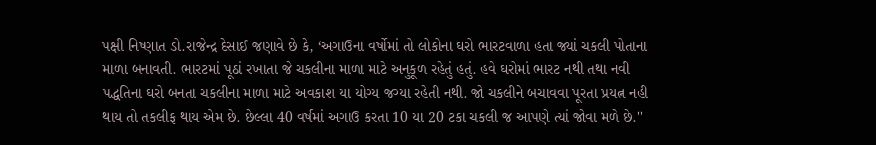પક્ષી નિષ્ણાત ડો.રાજેન્દ્ર દેસાઈ જણાવે છે કે, ‘અગાઉના વર્ષોમાં તો લોકોના ઘરો ભારટવાળા હતા જ્યાં ચકલી પોતાના માળા બનાવતી. ભારટમાં પૂઠાં રખાતા જે ચકલીના માળા માટે અનુકૂળ રહેતું હતું. હવે ઘરોમાં ભારટ નથી તથા નવી પદ્ધતિના ઘરો બનતા ચકલીના માળા માટે અવકાશ યા યોગ્ય જગ્યા રહેતી નથી. જો ચકલીને બચાવવા પૂરતા પ્રયત્ન નહી થાય તો તકલીફ થાય એમ છે. છેલ્લા 40 વર્ષમાં અગાઉ કરતા 10 યા 20 ટકા ચકલી જ આપણે ત્યાં જોવા મળે છે.''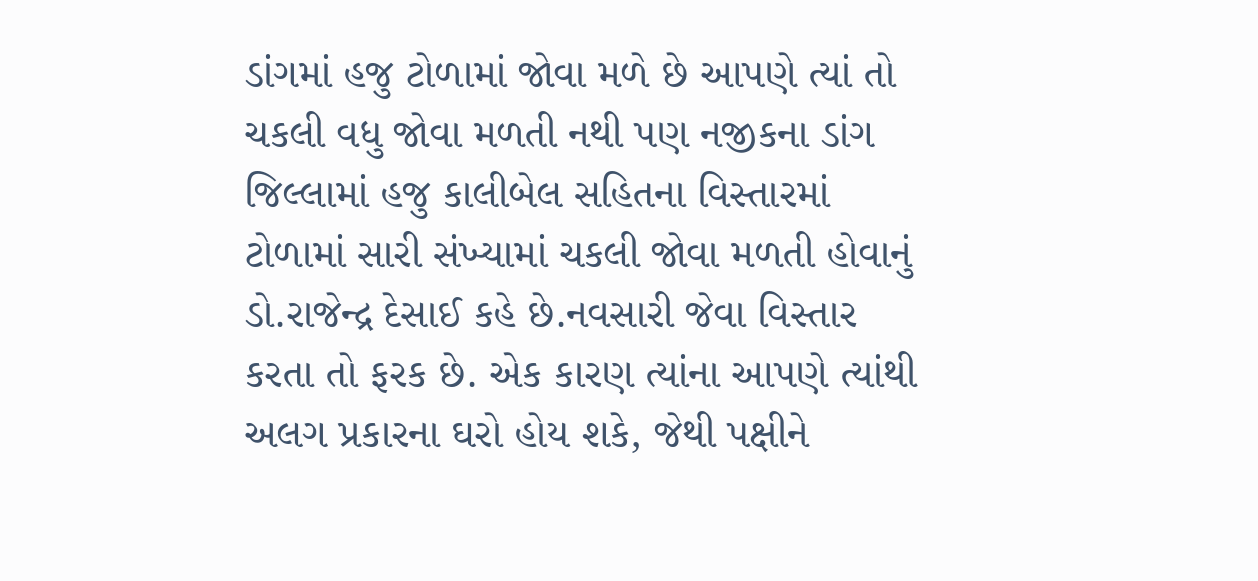ડાંગમાં હજુ ટોળામાં જોવા મળે છે આપણે ત્યાં તો ચકલી વધુ જોવા મળતી નથી પણ નજીકના ડાંગ જિલ્લામાં હજુ કાલીબેલ સહિતના વિસ્તારમાં ટોળામાં સારી સંખ્યામાં ચકલી જોવા મળતી હોવાનું ડો.રાજેન્દ્ર દેસાઈ કહે છે.નવસારી જેવા વિસ્તાર કરતા તો ફરક છે. એક કારણ ત્યાંના આપણે ત્યાંથી અલગ પ્રકારના ઘરો હોય શકે, જેથી પક્ષીને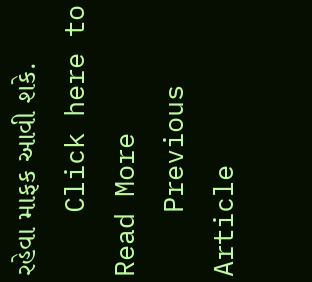રહેવા માફક આવી શકે.
    Click here to Read More
    Previous Article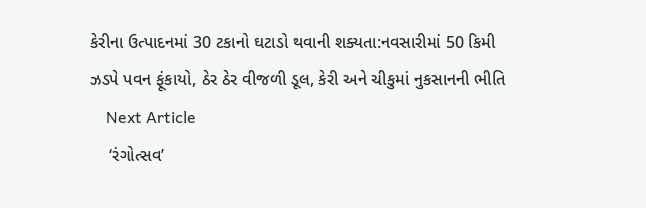કેરીના ઉત્પાદનમાં 30 ટકાનો ઘટાડો થવાની શક્યતા:નવસારીમાં 50 કિમી ઝડપે પવન ફૂંકાયો, ઠેર ઠેર વીજળી ડૂલ, કેરી અને ચીકુમાં નુકસાનની ભીતિ
    Next Article
    ‘રંગોત્સવ’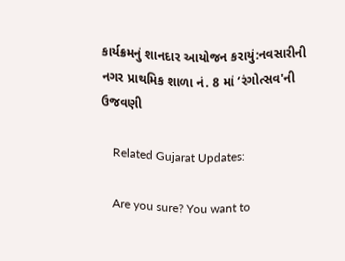કાર્યક્રમનું શાનદાર આયોજન કરાયું:નવસારીની નગર પ્રાથમિક શાળા નં. 8 માં ‘રંગોત્સવ'ની ઉજવણી

    Related Gujarat Updates:

    Are you sure? You want to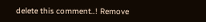delete this comment..! Remove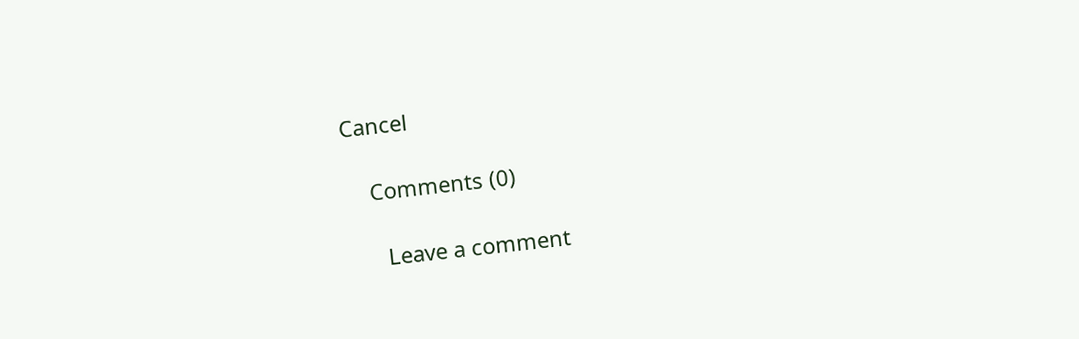Cancel

    Comments (0)

      Leave a comment